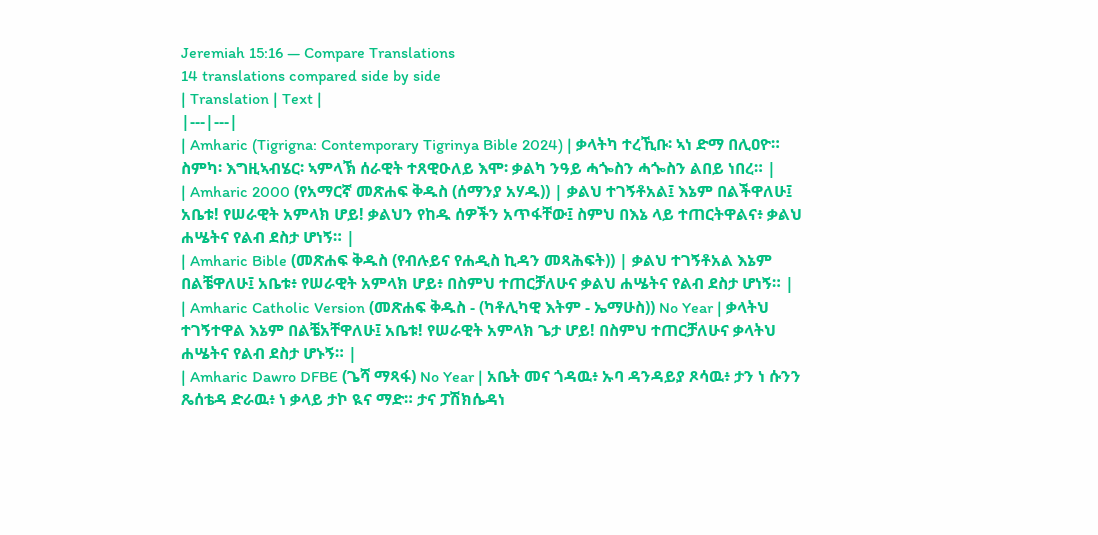Jeremiah 15:16 — Compare Translations
14 translations compared side by side
| Translation | Text |
|---|---|
| Amharic (Tigrigna: Contemporary Tigrinya Bible 2024) | ቃላትካ ተረኺቡ፡ ኣነ ድማ በሊዐዮ። ስምካ፡ እግዚኣብሄር፡ ኣምላኽ ሰራዊት ተጸዊዑለይ እሞ፡ ቃልካ ንዓይ ሓጐስን ሓጐስን ልበይ ነበረ። |
| Amharic 2000 (የአማርኛ መጽሐፍ ቅዱስ (ሰማንያ አሃዱ)) | ቃልህ ተገኝቶአል፤ እኔም በልችዋለሁ፤ አቤቱ! የሠራዊት አምላክ ሆይ! ቃልህን የከዱ ሰዎችን አጥፋቸው፤ ስምህ በእኔ ላይ ተጠርትዋልና፥ ቃልህ ሐሤትና የልብ ደስታ ሆነኝ። |
| Amharic Bible (መጽሐፍ ቅዱስ (የብሉይና የሐዲስ ኪዳን መጻሕፍት)) | ቃልህ ተገኝቶአል እኔም በልቼዋለሁ፤ አቤቱ፥ የሠራዊት አምላክ ሆይ፥ በስምህ ተጠርቻለሁና ቃልህ ሐሤትና የልብ ደስታ ሆነኝ። |
| Amharic Catholic Version (መጽሐፍ ቅዱስ - (ካቶሊካዊ እትም - ኤማሁስ)) No Year | ቃላትህ ተገኝተዋል እኔም በልቼአቸዋለሁ፤ አቤቱ! የሠራዊት አምላክ ጌታ ሆይ! በስምህ ተጠርቻለሁና ቃላትህ ሐሤትና የልብ ደስታ ሆኑኝ። |
| Amharic Dawro DFBE (ጌሻ ማጻፋ) No Year | አቤት መና ጎዳዉ፥ ኡባ ዳንዳይያ ጾሳዉ፥ ታን ነ ሱንን ጼሰቴዳ ድራዉ፥ ነ ቃላይ ታኮ ዪና ማድ። ታና ፓሽክሴዳነ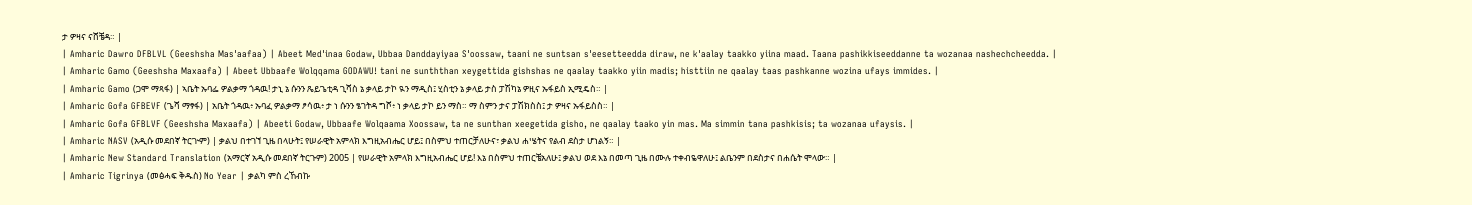ታ ዎዛና ናሸቼዳ። |
| Amharic Dawro DFBLVL (Geeshsha Mas'aafaa) | Abeet Med'inaa Godaw, Ubbaa Danddayiyaa S'oossaw, taani ne suntsan s'eesetteedda diraw, ne k'aalay taakko yiina maad. Taana pashikkiseeddanne ta wozanaa nashechcheedda. |
| Amharic Gamo (Geeshsha Maxaafa) | Abeet Ubbaafe Wolqqama GODAWU! tani ne sunththan xeygettida gishshas ne qaalay taakko yiin madis; histtiin ne qaalay taas pashkanne wozina ufays immides. |
| Amharic Gamo (ጋሞ ማጻፋ) | ኣቤት ኡባፌ ዎልቃማ ጎዳዉ! ታኒ ኔ ሱንን ጼይጌቲዳ ጊሻስ ኔ ቃላይ ታኮ ዪን ማዲስ፤ ሂስቲን ኔ ቃላይ ታስ ፓሽካኔ ዎዚና ኡፋይስ ኢሚዴስ። |
| Amharic Gofa GFBEVF (ጌሻ ማፃፋ) | አቤት ጎዳዉ፥ ኡባፈ ዎልቃማ ፆሳዉ፥ ታ ነ ሱንን ፄገትዳ ግሾ፥ ነ ቃላይ ታኮ ይን ማስ። ማ ስምን ታና ፓሽክስስ፤ ታ ዎዛና ኡፋይስስ። |
| Amharic Gofa GFBLVF (Geeshsha Maxaafa) | Abeeti Godaw, Ubbaafe Wolqaama Xoossaw, ta ne sunthan xeegetida gisho, ne qaalay taako yin mas. Ma simmin tana pashkisis; ta wozanaa ufaysis. |
| Amharic NASV (አዲሱ መደበኛ ትርጒም) | ቃልህ በተገኘ ጊዜ በላሁት፤ የሠራዊት አምላክ እግዚአብሔር ሆይ፤ በስምህ ተጠርቻለሁና፣ ቃልህ ሐሤትና የልብ ደስታ ሆነልኝ። |
| Amharic New Standard Translation (አማርኛ አዲሱ መደበኛ ትርጉም) 2005 | የሠራዊት አምላክ እግዚአብሔር ሆይ! እኔ በስምህ ተጠርቼአለሁ፤ ቃልህ ወደ እኔ በመጣ ጊዜ በሙሉ ተቀብዬዋለሁ፤ ልቤንም በደስታና በሐሴት ሞላው። |
| Amharic Tigrinya (መፅሓፍ ቅዱስ) No Year | ቃልካ ምስ ረኸብኩ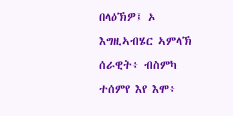በላዕኽዎ፤ ኦ እግዚኣብሄር ኣምላኽ ሰራዊት፥ ብስምካ ተሰምየ እየ እሞ፥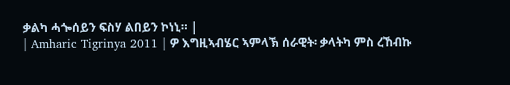ቃልካ ሓጐሰይን ፍስሃ ልበይን ኮነኒ። |
| Amharic Tigrinya 2011 | ዎ እግዚኣብሄር ኣምላኽ ሰራዊት፡ ቃላትካ ምስ ረኸብኩ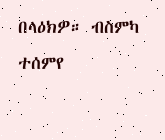በላዕክዎ። ብስምካ ተሰምየ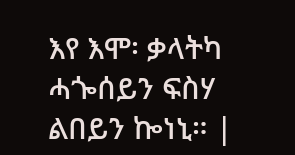እየ እሞ፡ ቃላትካ ሓጐሰይን ፍስሃ ልበይን ኰነኒ። |